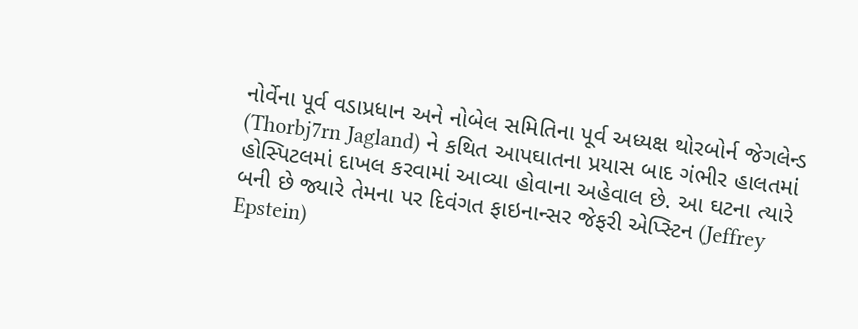નોર્વેના પૂર્વ વડાપ્રધાન અને નોબેલ સમિતિના પૂર્વ અધ્યક્ષ થોરબોર્ન જેગલેન્ડ (Thorbj7rn Jagland) ને કથિત આપઘાતના પ્રયાસ બાદ ગંભીર હાલતમાં હોસ્પિટલમાં દાખલ કરવામાં આવ્યા હોવાના અહેવાલ છે. આ ઘટના ત્યારે બની છે જ્યારે તેમના પર દિવંગત ફાઇનાન્સર જેફરી એપ્સ્ટિન (Jeffrey Epstein)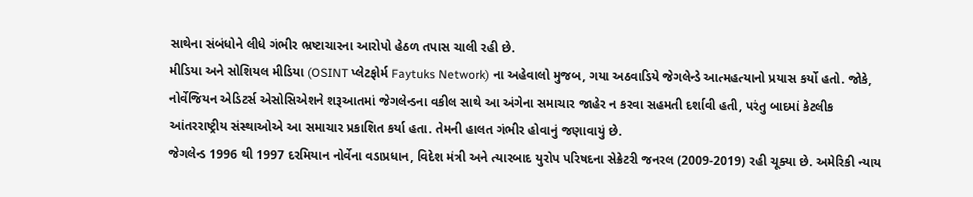સાથેના સંબંધોને લીધે ગંભીર ભ્રષ્ટાચારના આરોપો હેઠળ તપાસ ચાલી રહી છે.
મીડિયા અને સોશિયલ મીડિયા (OSINT પ્લેટફોર્મ Faytuks Network) ના અહેવાલો મુજબ, ગયા અઠવાડિયે જેગલેન્ડે આત્મહત્યાનો પ્રયાસ કર્યો હતો. જોકે, નોર્વેજિયન એડિટર્સ એસોસિએશને શરૂઆતમાં જેગલેન્ડના વકીલ સાથે આ અંગેના સમાચાર જાહેર ન કરવા સહમતી દર્શાવી હતી, પરંતુ બાદમાં કેટલીક આંતરરાષ્ટ્રીય સંસ્થાઓએ આ સમાચાર પ્રકાશિત કર્યા હતા. તેમની હાલત ગંભીર હોવાનું જણાવાયું છે.
જેગલેન્ડ 1996 થી 1997 દરમિયાન નોર્વેના વડાપ્રધાન, વિદેશ મંત્રી અને ત્યારબાદ યુરોપ પરિષદના સેક્રેટરી જનરલ (2009-2019) રહી ચૂક્યા છે. અમેરિકી ન્યાય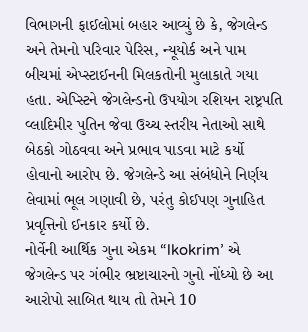વિભાગની ફાઈલોમાં બહાર આવ્યું છે કે, જેગલેન્ડ અને તેમનો પરિવાર પેરિસ, ન્યૂયોર્ક અને પામ બીચમાં એપ્સ્ટાઈનની મિલકતોની મુલાકાતે ગયા હતા. એપ્સ્ટિને જેગલેન્ડનો ઉપયોગ રશિયન રાષ્ટ્રપતિ વ્લાદિમીર પુતિન જેવા ઉચ્ચ સ્તરીય નેતાઓ સાથે બેઠકો ગોઠવવા અને પ્રભાવ પાડવા માટે કર્યો હોવાનો આરોપ છે. જેગલેન્ડે આ સંબંધોને નિર્ણય લેવામાં ભૂલ ગણાવી છે, પરંતુ કોઈપણ ગુનાહિત પ્રવૃત્તિનો ઈનકાર કર્યો છે.
નોર્વેની આર્થિક ગુના એકમ “lkokrim’ એ જેગલેન્ડ પર ગંભીર ભ્રષ્ટાચારનો ગુનો નોંધ્યો છે આ આરોપો સાબિત થાય તો તેમને 10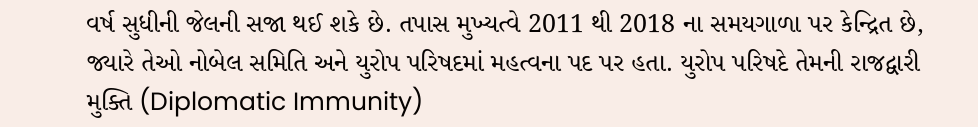વર્ષ સુધીની જેલની સજા થઈ શકે છે. તપાસ મુખ્યત્વે 2011 થી 2018 ના સમયગાળા પર કેન્દ્રિત છે, જ્યારે તેઓ નોબેલ સમિતિ અને યુરોપ પરિષદમાં મહત્વના પદ પર હતા. યુરોપ પરિષદે તેમની રાજદ્વારી મુક્તિ (Diplomatic Immunity)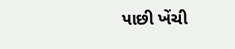પાછી ખેંચી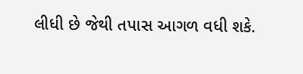લીધી છે જેથી તપાસ આગળ વધી શકે.